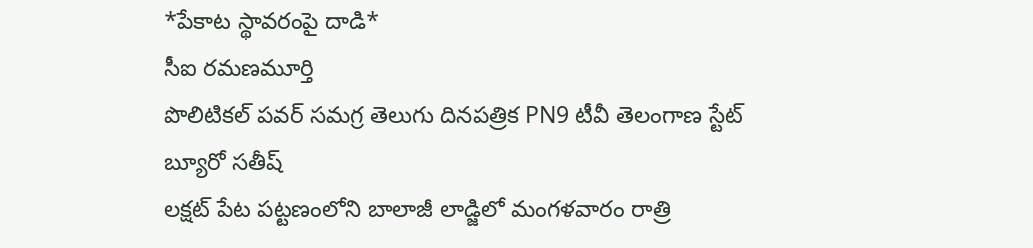*పేకాట స్థావరంపై దాడి*
సీఐ రమణమూర్తి
పొలిటికల్ పవర్ సమగ్ర తెలుగు దినపత్రిక PN9 టీవీ తెలంగాణ స్టేట్ బ్యూరో సతీష్
లక్షట్ పేట పట్టణంలోని బాలాజీ లాడ్జిలో మంగళవారం రాత్రి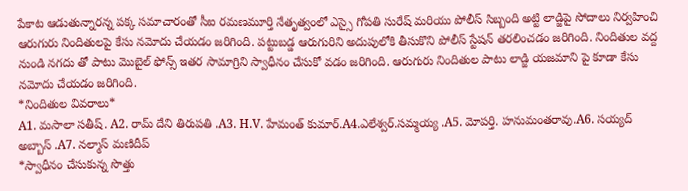పేకాట ఆడుతున్నారన్న పక్క సమాచారంతో సీఐ రమణమూర్తి నేతృత్వంలో ఎస్సై గోపతి సురేష్ మరియు పోలీస్ సిబ్బంది అట్టి లాడ్జిపై సోదాలు నిర్వహించి ఆరుగురు నిందితులపై కేసు నమోదు చేయడం జరిగింది. పట్టుబడ్డ ఆరుగురిని అదుపులోకి తీసుకొని పోలీస్ స్టేషన్ తరలించడం జరిగింది. నిందితుల వద్ద నుండి నగదు తో పాటు మొబైల్ ఫోన్స్ ఇతర సామాగ్రిని స్వాధీనం చేసుకో వడం జరిగింది. ఆరుగురు నిందితుల పాటు లాడ్జి యజమాని పై కూడా కేసు నమోదు చేయడం జరిగింది.
*నిందితుల వివరాలు*
A1. మసాలా సతీష్. A2. రామ్ దేని తిరుపతి .A3. H.V. హేమంత్ కుమార్.A4.ఎలేశ్వర్.సమ్మయ్య .A5. మోపర్తి. హనుమంతరావు.A6. సయ్యద్ అబ్బాస్ .A7. నల్మాస్ మణిదీప్
*స్వాధీనం చేసుకున్న సొత్తు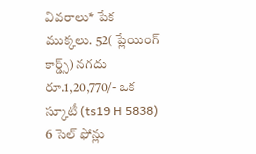వివరాలు* పేక ముక్కలు. 52( ప్లేయింగ్ కార్డ్స్) నగదు రూ.1,20,770/- ఒక స్కూటీ (ts19 H 5838) 6 సెల్ ఫోన్లు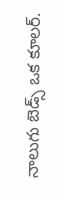నాలుగు బెడ్స్ ఒక కూలర్.